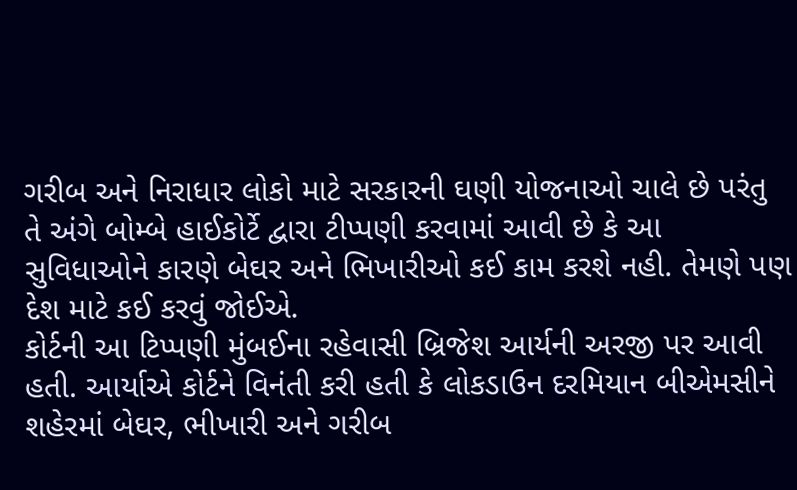ગરીબ અને નિરાધાર લોકો માટે સરકારની ઘણી યોજનાઓ ચાલે છે પરંતુ તે અંગે બોમ્બે હાઈકોર્ટે દ્વારા ટીપ્પણી કરવામાં આવી છે કે આ સુવિધાઓને કારણે બેઘર અને ભિખારીઓ કઈ કામ કરશે નહી. તેમણે પણ દેશ માટે કઈ કરવું જોઈએ.
કોર્ટની આ ટિપ્પણી મુંબઈના રહેવાસી બ્રિજેશ આર્યની અરજી પર આવી હતી. આર્યાએ કોર્ટને વિનંતી કરી હતી કે લોકડાઉન દરમિયાન બીએમસીને શહેરમાં બેઘર, ભીખારી અને ગરીબ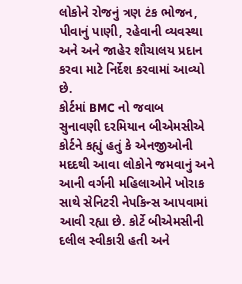લોકોને રોજનું ત્રણ ટંક ભોજન, પીવાનું પાણી, રહેવાની વ્યવસ્થા અને અને જાહેર શૌચાલય પ્રદાન કરવા માટે નિર્દેશ કરવામાં આવ્યો છે.
કોર્ટમાં BMC નો જવાબ
સુનાવણી દરમિયાન બીએમસીએ કોર્ટને કહ્યું હતું કે એનજીઓની મદદથી આવા લોકોને જમવાનું અને આની વર્ગની મહિલાઓને ખોરાક સાથે સેનિટરી નેપકિન્સ આપવામાં આવી રહ્યા છે. કોર્ટે બીએમસીની દલીલ સ્વીકારી હતી અને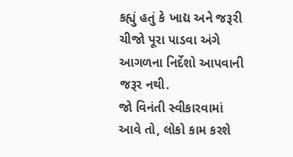કહ્યું હતું કે ખાદ્ય અને જરૂરી ચીજો પૂરા પાડવા અંગે આગળના નિર્દેશો આપવાની જરૂર નથી.
જો વિનંતી સ્વીકારવામાં આવે તો, લોકો કામ કરશે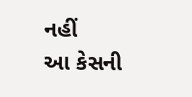નહીં
આ કેસની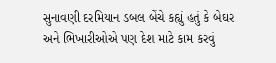સુનાવણી દરમિયાન ડબલ બેંચે કહ્યું હતું કે બેઘર અને ભિખારીઓએ પણ દેશ માટે કામ કરવું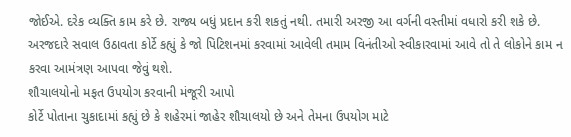જોઈએ. દરેક વ્યક્તિ કામ કરે છે. રાજ્ય બધું પ્રદાન કરી શકતું નથી. તમારી અરજી આ વર્ગની વસ્તીમાં વધારો કરી શકે છે. અરજદારે સવાલ ઉઠાવતા કોર્ટે કહ્યું કે જો પિટિશનમાં કરવામાં આવેલી તમામ વિનંતીઓ સ્વીકારવામાં આવે તો તે લોકોને કામ ન કરવા આમંત્રણ આપવા જેવું થશે.
શૌચાલયોનો મફત ઉપયોગ કરવાની મંજૂરી આપો
કોર્ટે પોતાના ચુકાદામાં કહ્યું છે કે શહેરમાં જાહેર શૌચાલયો છે અને તેમના ઉપયોગ માટે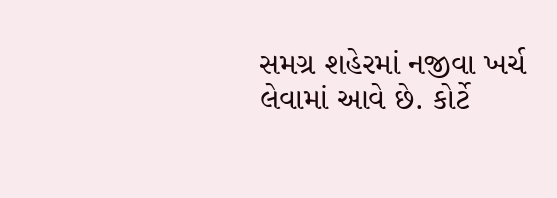સમગ્ર શહેરમાં નજીવા ખર્ચ લેવામાં આવે છે. કોર્ટે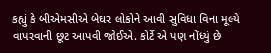કહ્યું કે બીએમસીએ બેઘર લોકોને આવી સુવિધા વિના મૂલ્યે વાપરવાની છૂટ આપવી જોઈએ. કોર્ટે એ પણ નોંધ્યું છે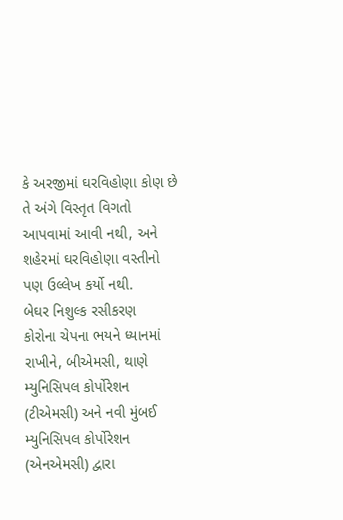કે અરજીમાં ઘરવિહોણા કોણ છે તે અંગે વિસ્તૃત વિગતો આપવામાં આવી નથી, અને શહેરમાં ઘરવિહોણા વસ્તીનો પણ ઉલ્લેખ કર્યો નથી.
બેઘર નિશુલ્ક રસીકરણ
કોરોના ચેપના ભયને ધ્યાનમાં રાખીને, બીએમસી, થાણે મ્યુનિસિપલ કોર્પોરેશન (ટીએમસી) અને નવી મુંબઈ મ્યુનિસિપલ કોર્પોરેશન (એનએમસી) દ્વારા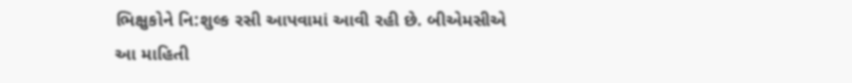ભિક્ષુકોને નિ:શુલ્ક રસી આપવામાં આવી રહી છે. બીએમસીએ આ માહિતી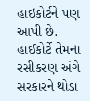હાઇકોર્ટને પણ આપી છે. હાઈકોર્ટે તેમના રસીકરણ અંગે સરકારને થોડા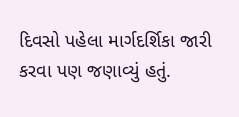દિવસો પહેલા માર્ગદર્શિકા જારી કરવા પણ જણાવ્યું હતું.